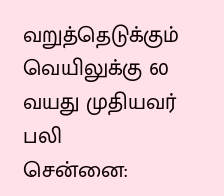வறுத்தெடுக்கும் வெயிலுக்கு 60 வயது முதியவர் பலி
சென்னை: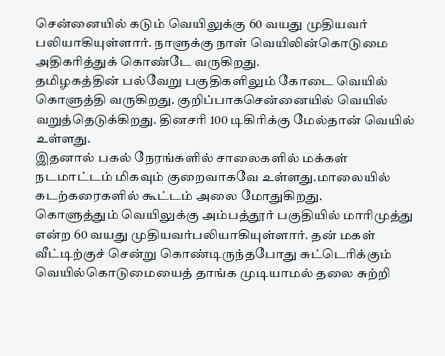சென்னையில் கடும் வெயிலுக்கு 60 வயது முதியவர் பலியாகியுள்ளார். நாளுக்கு நாள் வெயிலின்கொடுமை அதிகரித்துக் கொண்டே வருகிறது.
தமிழகத்தின் பல்வேறு பகுதிகளிலும் கோடை வெயில் கொளுத்தி வருகிறது. குறிப்பாகசென்னையில் வெயில் வறுத்தெடுக்கிறது. தினசரி 100 டிகிரிக்கு மேல்தான் வெயில் உள்ளது.
இதனால் பகல் நேரங்களில் சாலைகளில் மக்கள் நடமாட்டம் மிகவும் குறைவாகவே உள்ளது.மாலையில் கடற்கரைகளில் கூட்டம் அலை மோதுகிறது.
கொளுத்தும் வெயிலுக்கு அம்பத்தூர் பகுதியில் மாரிமுத்து என்ற 60 வயது முதியவர்பலியாகியுள்ளார். தன் மகள் வீட்டிற்குச் சென்று கொண்டிருந்தபோது சுட்டெரிக்கும் வெயில்கொடுமையைத் தாங்க முடியாமல் தலை சுற்றி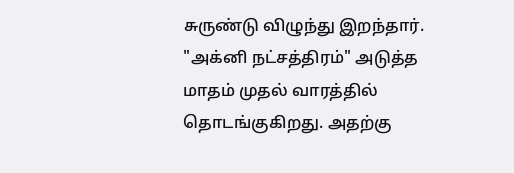சுருண்டு விழுந்து இறந்தார்.
"அக்னி நட்சத்திரம்" அடுத்த மாதம் முதல் வாரத்தில் தொடங்குகிறது. அதற்கு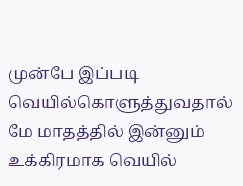முன்பே இப்படி வெயில்கொளுத்துவதால் மே மாதத்தில் இன்னும் உக்கிரமாக வெயில்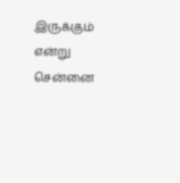இருக்கும் என்று சென்னை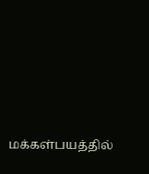மக்கள்பயத்தில்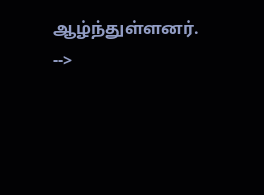ஆழ்ந்துள்ளனர்.
-->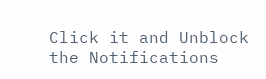Click it and Unblock the Notifications